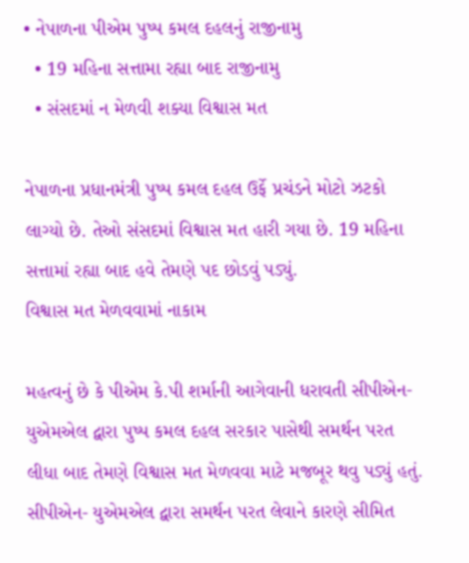• નેપાળના પીએમ પુષ્પ કમલ દહલનું રાજીનામુ
  • 19 મહિના સત્તામા રહ્યા બાદ રાજીનામુ
  • સંસદમાં ન મેળવી શક્યા વિશ્વાસ મત

નેપાળના પ્રધાનમંત્રી પુષ્પ કમલ દહલ ઉર્ફે પ્રચંડને મોટો ઝટકો લાગ્યો છે. તેઓ સંસદમાં વિશ્વાસ મત હારી ગયા છે. 19 મહિના સત્તામાં રહ્યા બાદ હવે તેમણે પદ છોડવું પડ્યું.
વિશ્વાસ મત મેળવવામાં નાકામ

મહત્વનું છે કે પીએમ કે.પી શર્માની આગેવાની ધરાવતી સીપીએન- યુએમએલ દ્વારા પુષ્પ કમલ દહલ સરકાર પાસેથી સમર્થન પરત લીધા બાદ તેમણે વિશ્વાસ મત મેળવવા માટે મજબૂર થવુ પડ્યું હતું. સીપીએન- યુએમએલ દ્વારા સમર્થન પરત લેવાને કારણે સીમિત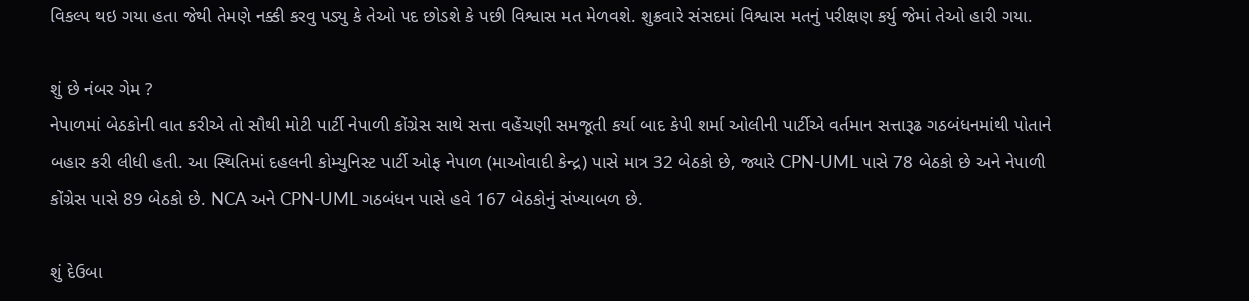વિકલ્પ થઇ ગયા હતા જેથી તેમણે નક્કી કરવુ પડ્યુ કે તેઓ પદ છોડશે કે પછી વિશ્વાસ મત મેળવશે. શુક્રવારે સંસદમાં વિશ્વાસ મતનું પરીક્ષણ કર્યુ જેમાં તેઓ હારી ગયા.

શું છે નંબર ગેમ ?
નેપાળમાં બેઠકોની વાત કરીએ તો સૌથી મોટી પાર્ટી નેપાળી કોંગ્રેસ સાથે સત્તા વહેંચણી સમજૂતી કર્યા બાદ કેપી શર્મા ઓલીની પાર્ટીએ વર્તમાન સત્તારૂઢ ગઠબંધનમાંથી પોતાને બહાર કરી લીધી હતી. આ સ્થિતિમાં દહલની કોમ્યુનિસ્ટ પાર્ટી ઓફ નેપાળ (માઓવાદી કેન્દ્ર) પાસે માત્ર 32 બેઠકો છે, જ્યારે CPN-UML પાસે 78 બેઠકો છે અને નેપાળી કોંગ્રેસ પાસે 89 બેઠકો છે. NCA અને CPN-UML ગઠબંધન પાસે હવે 167 બેઠકોનું સંખ્યાબળ છે.

શું દેઉબા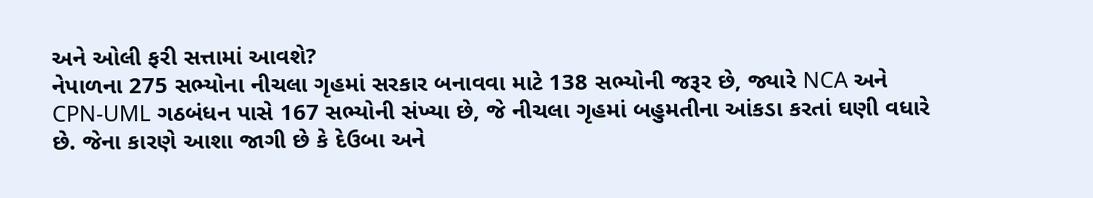અને ઓલી ફરી સત્તામાં આવશે?
નેપાળના 275 સભ્યોના નીચલા ગૃહમાં સરકાર બનાવવા માટે 138 સભ્યોની જરૂર છે, જ્યારે NCA અને CPN-UML ગઠબંધન પાસે 167 સભ્યોની સંખ્યા છે, જે નીચલા ગૃહમાં બહુમતીના આંકડા કરતાં ઘણી વધારે છે. જેના કારણે આશા જાગી છે કે દેઉબા અને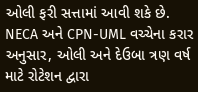ઓલી ફરી સત્તામાં આવી શકે છે. NECA અને CPN-UML વચ્ચેના કરાર અનુસાર, ઓલી અને દેઉબા ત્રણ વર્ષ માટે રોટેશન દ્વારા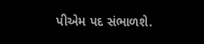પીએમ પદ સંભાળશે.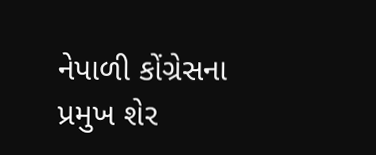નેપાળી કોંગ્રેસના પ્રમુખ શેર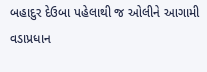બહાદુર દેઉબા પહેલાથી જ ઓલીને આગામી વડાપ્રધાન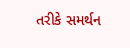તરીકે સમર્થન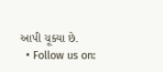આપી ચૂક્યા છે.
  • Follow us on: